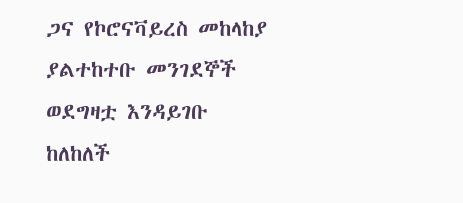ጋና የኮሮናቫይረስ መከላከያ ያልተከተቡ መንገደኞች ወደግዛቷ እንዳይገቡ ከለከለች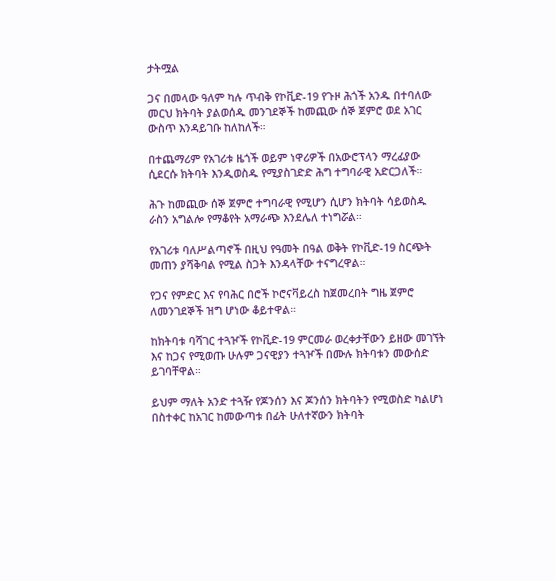ታትሟል

ጋና በመላው ዓለም ካሉ ጥብቅ የኮቪድ-19 የጉዞ ሕጎች አንዱ በተባለው መርህ ክትባት ያልወሰዱ መንገደኞች ከመጪው ሰኞ ጀምሮ ወደ አገር ውስጥ እንዳይገቡ ከለከለች።

በተጨማሪም የአገሪቱ ዜጎች ወይም ነዋሪዎች በአውሮፕላን ማረፊያው ሲደርሱ ክትባት እንዲወስዱ የሚያስገድድ ሕግ ተግባራዊ አድርጋለች።

ሕጉ ከመጪው ሰኞ ጀምሮ ተግባራዊ የሚሆን ሲሆን ክትባት ሳይወስዱ ራስን አግልሎ የማቆየት አማራጭ እንደሌለ ተነግሯል።

የአገሪቱ ባለሥልጣኖች በዚህ የዓመት በዓል ወቅት የኮቪድ-19 ስርጭት መጠን ያሻቅባል የሚል ስጋት እንዳላቸው ተናግረዋል።

የጋና የምድር እና የባሕር በሮች ኮሮናቫይረስ ከጀመረበት ግዜ ጀምሮ ለመንገደኞች ዝግ ሆነው ቆይተዋል።

ከክትባቱ ባሻገር ተጓዦች የኮቪድ-19 ምርመራ ወረቀታቸውን ይዘው መገኘት እና ከጋና የሚወጡ ሁሉም ጋናዊያን ተጓዦች በሙሉ ክትባቱን መውሰድ ይገባቸዋል።

ይህም ማለት አንድ ተጓዥ የጆንሰን እና ጆንሰን ክትባትን የሚወስድ ካልሆነ በስተቀር ከአገር ከመውጣቱ በፊት ሁለተኛውን ክትባት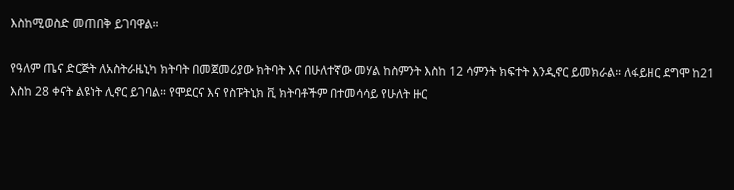እስከሚወስድ መጠበቅ ይገባዋል።

የዓለም ጤና ድርጅት ለአስትራዜኒካ ክትባት በመጀመሪያው ክትባት እና በሁለተኛው መሃል ከስምንት እስከ 12 ሳምንት ክፍተት እንዲኖር ይመክራል። ለፋይዘር ደግሞ ከ21 እስከ 28 ቀናት ልዩነት ሊኖር ይገባል። የሞደርና እና የስፑትኒክ ቪ ክትባቶችም በተመሳሳይ የሁለት ዙር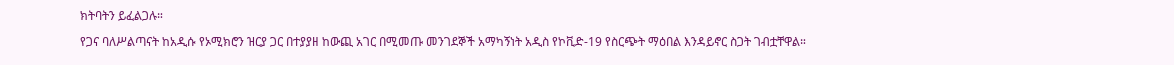ክትባትን ይፈልጋሉ።

የጋና ባለሥልጣናት ከአዲሱ የኦሚክሮን ዝርያ ጋር በተያያዘ ከውጪ አገር በሚመጡ መንገደኞች አማካኝነት አዲስ የኮቪድ-19 የስርጭት ማዕበል እንዳይኖር ስጋት ገብቷቸዋል።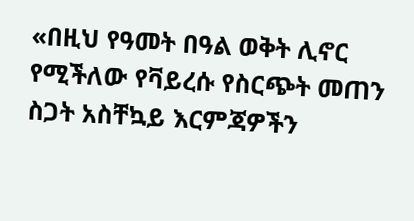«በዚህ የዓመት በዓል ወቅት ሊኖር የሚችለው የቫይረሱ የስርጭት መጠን ስጋት አስቸኳይ እርምጃዎችን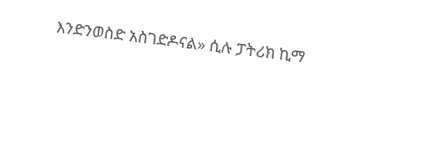እንድንወስድ አስገድዶናል» ሲሉ ፓትሪክ ኪማ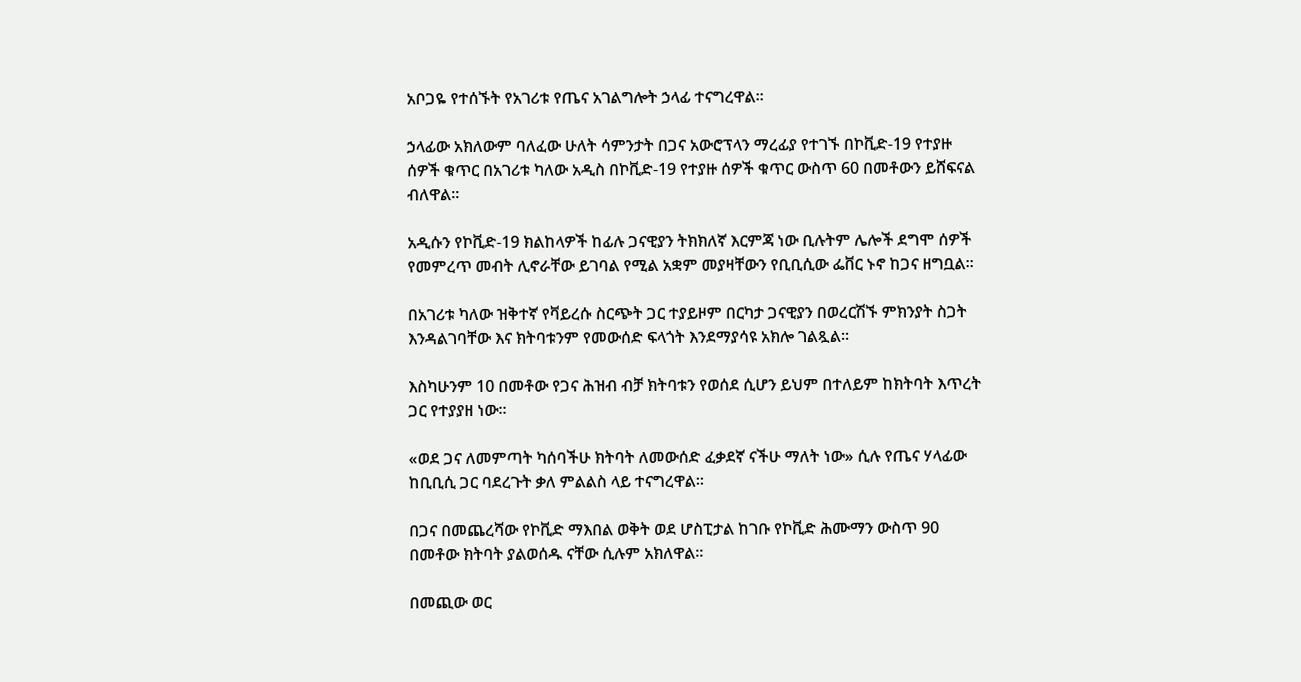አቦጋዬ የተሰኙት የአገሪቱ የጤና አገልግሎት ኃላፊ ተናግረዋል።

ኃላፊው አክለውም ባለፈው ሁለት ሳምንታት በጋና አውሮፕላን ማረፊያ የተገኙ በኮቪድ-19 የተያዙ ሰዎች ቁጥር በአገሪቱ ካለው አዲስ በኮቪድ-19 የተያዙ ሰዎች ቁጥር ውስጥ 60 በመቶውን ይሸፍናል ብለዋል።

አዲሱን የኮቪድ-19 ክልከላዎች ከፊሉ ጋናዊያን ትክክለኛ እርምጃ ነው ቢሉትም ሌሎች ደግሞ ሰዎች የመምረጥ መብት ሊኖራቸው ይገባል የሚል አቋም መያዛቸውን የቢቢሲው ፌቨር ኑኖ ከጋና ዘግቧል።

በአገሪቱ ካለው ዝቅተኛ የቫይረሱ ስርጭት ጋር ተያይዞም በርካታ ጋናዊያን በወረርሽኙ ምክንያት ስጋት እንዳልገባቸው እና ክትባቱንም የመውሰድ ፍላጎት እንደማያሳዩ አክሎ ገልጿል።

እስካሁንም 10 በመቶው የጋና ሕዝብ ብቻ ክትባቱን የወሰደ ሲሆን ይህም በተለይም ከክትባት እጥረት ጋር የተያያዘ ነው።

«ወደ ጋና ለመምጣት ካሰባችሁ ክትባት ለመውሰድ ፈቃደኛ ናችሁ ማለት ነው» ሲሉ የጤና ሃላፊው ከቢቢሲ ጋር ባደረጉት ቃለ ምልልስ ላይ ተናግረዋል።

በጋና በመጨረሻው የኮቪድ ማእበል ወቅት ወደ ሆስፒታል ከገቡ የኮቪድ ሕሙማን ውስጥ 90 በመቶው ክትባት ያልወሰዱ ናቸው ሲሉም አክለዋል።

በመጪው ወር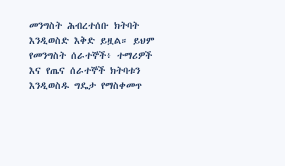መንግስት ሕብረተሰቡ ክትባት እንዲወስድ እቅድ ይዟል። ይህም የመንግስት ሰራተኞች፥ ተማሪዎች እና የጤና ሰራተኞች ክትባቱን እንዲወስዱ ግዴታ የማስቀመጥ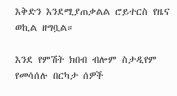እቅድን እንደሚያጠቃልል ሮይተርስ የዜና ወኪል ዘግቧል።

እንደ የምሽት ክበብ ብሎም ስታዲየም የመሳሰሉ በርካታ ሰዎች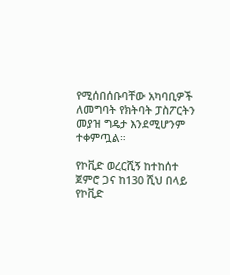የሚሰበሰቡባቸው አካባቢዎች ለመግባት የክትባት ፓስፖርትን መያዝ ግዴታ እንደሚሆንም ተቀምጧል።

የኮቪድ ወረርሺኝ ከተከሰተ ጀምሮ ጋና ከ130 ሺህ በላይ የኮቪድ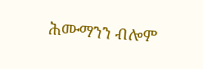ሕሙማንን ብሎም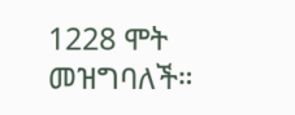1228 ሞት መዝግባለች።